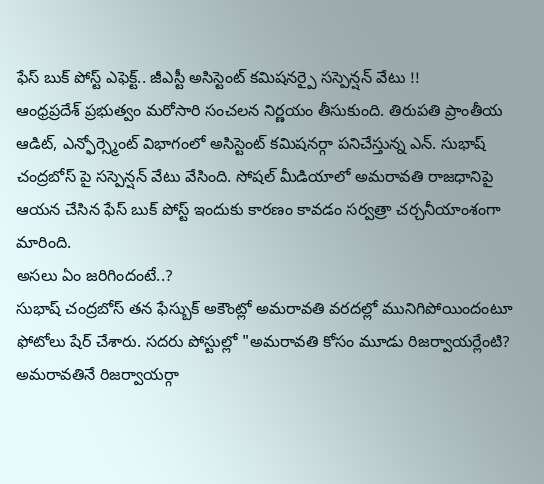ఫేస్ బుక్ పోస్ట్ ఎఫెక్ట్.. జీఎస్టీ అసిస్టెంట్ కమిషనర్పై సస్పెన్షన్ వేటు !!
ఆంధ్రప్రదేశ్ ప్రభుత్వం మరోసారి సంచలన నిర్ణయం తీసుకుంది. తిరుపతి ప్రాంతీయ ఆడిట్, ఎన్ఫోర్స్మెంట్ విభాగంలో అసిస్టెంట్ కమిషనర్గా పనిచేస్తున్న ఎన్. సుభాష్ చంద్రబోస్ పై సస్పెన్షన్ వేటు వేసింది. సోషల్ మీడియాలో అమరావతి రాజధానిపై ఆయన చేసిన ఫేస్ బుక్ పోస్ట్ ఇందుకు కారణం కావడం సర్వత్రా చర్చనీయాంశంగా మారింది.
అసలు ఏం జరిగిందంటే..?
సుభాష్ చంద్రబోస్ తన ఫేస్బుక్ అకౌంట్లో అమరావతి వరదల్లో మునిగిపోయిందంటూ ఫోటోలు షేర్ చేశారు. సదరు పోస్టుల్లో "అమరావతి కోసం మూడు రిజర్వాయర్లేంటి? అమరావతినే రిజర్వాయర్గా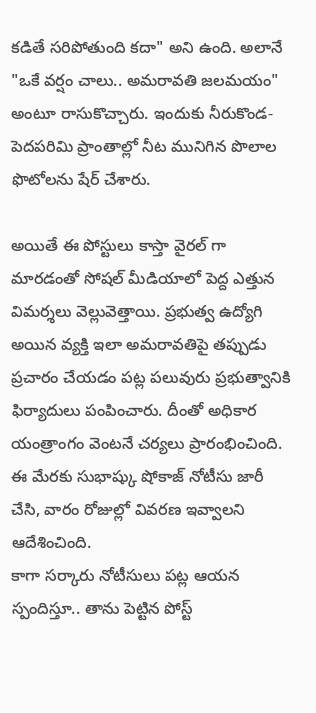కడితే సరిపోతుంది కదా" అని ఉంది. అలానే "ఒకే వర్షం చాలు.. అమరావతి జలమయం" అంటూ రాసుకొచ్చారు. ఇందుకు నీరుకొండ-పెదపరిమి ప్రాంతాల్లో నీట మునిగిన పొలాల ఫొటోలను షేర్ చేశారు.

అయితే ఈ పోస్టులు కాస్తా వైరల్ గా మారడంతో సోషల్ మీడియాలో పెద్ద ఎత్తున విమర్శలు వెల్లువెత్తాయి. ప్రభుత్వ ఉద్యోగి అయిన వ్యక్తి ఇలా అమరావతిపై తప్పుడు ప్రచారం చేయడం పట్ల పలువురు ప్రభుత్వానికి ఫిర్యాదులు పంపించారు. దీంతో అధికార యంత్రాంగం వెంటనే చర్యలు ప్రారంభించింది. ఈ మేరకు సుభాష్కు షోకాజ్ నోటీసు జారీ చేసి, వారం రోజుల్లో వివరణ ఇవ్వాలని ఆదేశించింది.
కాగా సర్కారు నోటీసులు పట్ల ఆయన స్పందిస్తూ.. తాను పెట్టిన పోస్ట్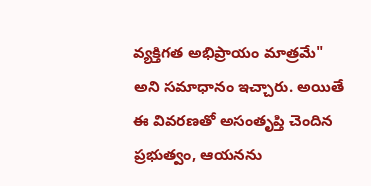వ్యక్తిగత అభిప్రాయం మాత్రమే" అని సమాధానం ఇచ్చారు. అయితే ఈ వివరణతో అసంతృప్తి చెందిన ప్రభుత్వం, ఆయనను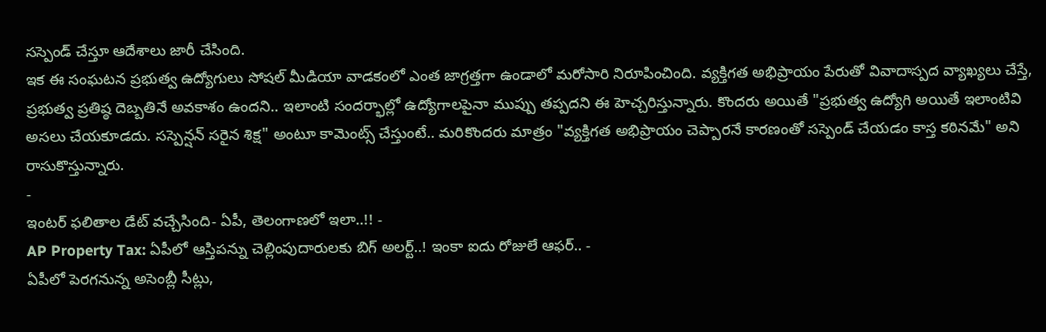సస్పెండ్ చేస్తూ ఆదేశాలు జారీ చేసింది.
ఇక ఈ సంఘటన ప్రభుత్వ ఉద్యోగులు సోషల్ మీడియా వాడకంలో ఎంత జాగ్రత్తగా ఉండాలో మరోసారి నిరూపించింది. వ్యక్తిగత అభిప్రాయం పేరుతో వివాదాస్పద వ్యాఖ్యలు చేస్తే, ప్రభుత్వ ప్రతిష్ఠ దెబ్బతినే అవకాశం ఉందని.. ఇలాంటి సందర్భాల్లో ఉద్యోగాలపైనా ముప్పు తప్పదని ఈ హెచ్చరిస్తున్నారు. కొందరు అయితే "ప్రభుత్వ ఉద్యోగి అయితే ఇలాంటివి అసలు చేయకూడదు. సస్పెన్షన్ సరైన శిక్ష" అంటూ కామెంట్స్ చేస్తుంటే.. మరికొందరు మాత్రం "వ్యక్తిగత అభిప్రాయం చెప్పారనే కారణంతో సస్పెండ్ చేయడం కాస్త కఠినమే" అని రాసుకొస్తున్నారు.
-
ఇంటర్ ఫలితాల డేట్ వచ్చేసింది- ఏపీ, తెలంగాణలో ఇలా..!! -
AP Property Tax: ఏపీలో ఆస్తిపన్ను చెల్లింపుదారులకు బిగ్ అలర్ట్..! ఇంకా ఐదు రోజులే ఆఫర్.. -
ఏపీలో పెరగనున్న అసెంబ్లీ సీట్లు,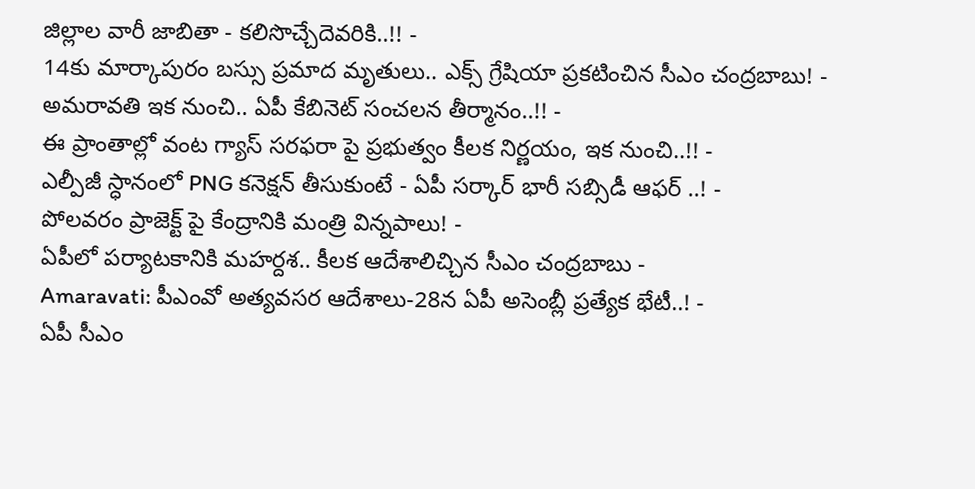జిల్లాల వారీ జాబితా - కలిసొచ్చేదెవరికి..!! -
14కు మార్కాపురం బస్సు ప్రమాద మృతులు.. ఎక్స్ గ్రేషియా ప్రకటించిన సీఎం చంద్రబాబు! -
అమరావతి ఇక నుంచి.. ఏపీ కేబినెట్ సంచలన తీర్మానం..!! -
ఈ ప్రాంతాల్లో వంట గ్యాస్ సరఫరా పై ప్రభుత్వం కీలక నిర్ణయం, ఇక నుంచి..!! -
ఎల్పీజీ స్ధానంలో PNG కనెక్షన్ తీసుకుంటే - ఏపీ సర్కార్ భారీ సబ్సిడీ ఆఫర్ ..! -
పోలవరం ప్రాజెక్ట్ పై కేంద్రానికి మంత్రి విన్నపాలు! -
ఏపీలో పర్యాటకానికి మహర్దశ.. కీలక ఆదేశాలిచ్చిన సీఎం చంద్రబాబు -
Amaravati: పీఎంవో అత్యవసర ఆదేశాలు-28న ఏపీ అసెంబ్లీ ప్రత్యేక భేటీ..! -
ఏపీ సీఎం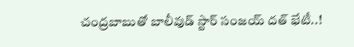చంద్రబాబుతో బాలీవుడ్ స్టార్ సంజయ్ దత్ భేటీ..!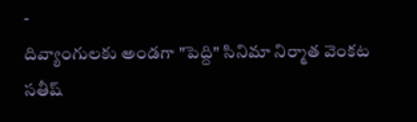-
దివ్యాంగులకు అండగా "పెద్ది" సినిమా నిర్మాత వెంకట సతీష్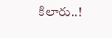కిలారు..!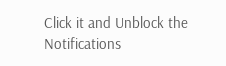Click it and Unblock the Notifications